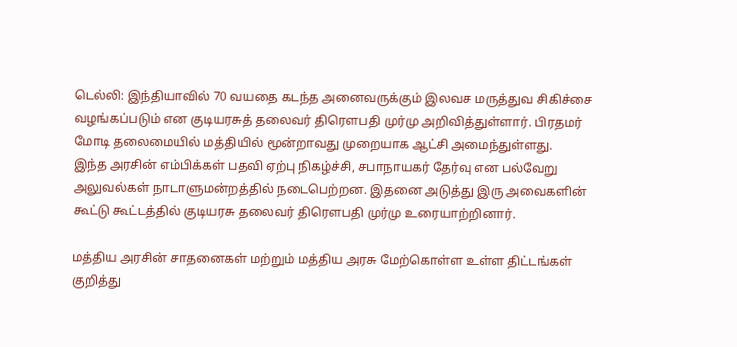டெல்லி: இந்தியாவில் 70 வயதை கடந்த அனைவருக்கும் இலவச மருத்துவ சிகிச்சை வழங்கப்படும் என குடியரசுத் தலைவர் திரௌபதி முர்மு அறிவித்துள்ளார். பிரதமர் மோடி தலைமையில் மத்தியில் மூன்றாவது முறையாக ஆட்சி அமைந்துள்ளது.
இந்த அரசின் எம்பிக்கள் பதவி ஏற்பு நிகழ்ச்சி, சபாநாயகர் தேர்வு என பல்வேறு அலுவல்கள் நாடாளுமன்றத்தில் நடைபெற்றன. இதனை அடுத்து இரு அவைகளின் கூட்டு கூட்டத்தில் குடியரசு தலைவர் திரௌபதி முர்மு உரையாற்றினார்.

மத்திய அரசின் சாதனைகள் மற்றும் மத்திய அரசு மேற்கொள்ள உள்ள திட்டங்கள் குறித்து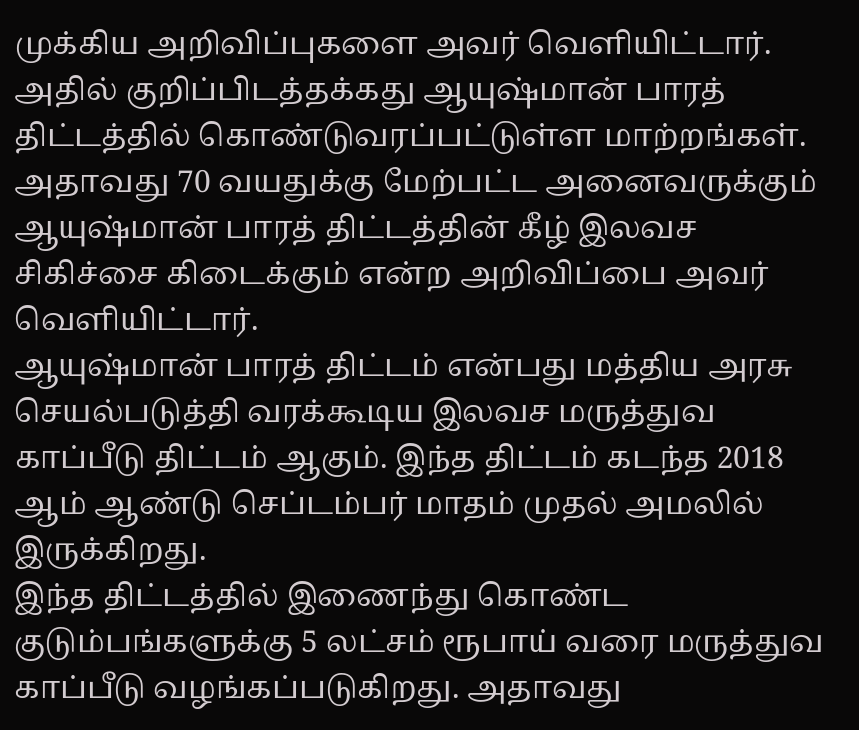முக்கிய அறிவிப்புகளை அவர் வெளியிட்டார். அதில் குறிப்பிடத்தக்கது ஆயுஷ்மான் பாரத் திட்டத்தில் கொண்டுவரப்பட்டுள்ள மாற்றங்கள். அதாவது 70 வயதுக்கு மேற்பட்ட அனைவருக்கும் ஆயுஷ்மான் பாரத் திட்டத்தின் கீழ் இலவச சிகிச்சை கிடைக்கும் என்ற அறிவிப்பை அவர் வெளியிட்டார்.
ஆயுஷ்மான் பாரத் திட்டம் என்பது மத்திய அரசு செயல்படுத்தி வரக்கூடிய இலவச மருத்துவ காப்பீடு திட்டம் ஆகும். இந்த திட்டம் கடந்த 2018 ஆம் ஆண்டு செப்டம்பர் மாதம் முதல் அமலில் இருக்கிறது.
இந்த திட்டத்தில் இணைந்து கொண்ட குடும்பங்களுக்கு 5 லட்சம் ரூபாய் வரை மருத்துவ காப்பீடு வழங்கப்படுகிறது. அதாவது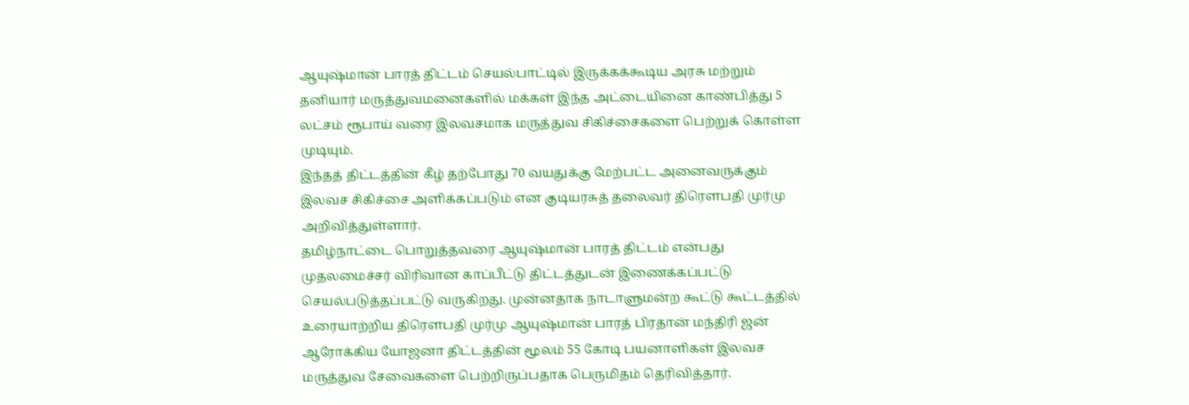ஆயுஷ்மான் பாரத் திட்டம் செயல்பாட்டில் இருக்கக்கூடிய அரசு மற்றும் தனியார் மருத்துவமனைகளில் மக்கள் இந்த அட்டையினை காண்பித்து 5 லட்சம் ரூபாய் வரை இலவசமாக மருத்துவ சிகிச்சைகளை பெற்றுக் கொள்ள முடியும்.
இந்தத் திட்டத்தின் கீழ் தற்போது 70 வயதுக்கு மேற்பட்ட அனைவருக்கும் இலவச சிகிச்சை அளிக்கப்படும் என குடியரசுத் தலைவர் திரௌபதி முர்மு அறிவித்துள்ளார்.
தமிழ்நாட்டை பொறுத்தவரை ஆயுஷ்மான் பாரத் திட்டம் என்பது முதலமைச்சர் விரிவான காப்பீட்டு திட்டத்துடன் இணைக்கப்பட்டு செயல்படுத்தப்பட்டு வருகிறது. முன்னதாக நாடாளுமன்ற கூட்டு கூட்டத்தில் உரையாற்றிய திரௌபதி முர்மு ஆயுஷ்மான் பாரத் பிரதான் மந்திரி ஜன் ஆரோக்கிய யோஜனா திட்டத்தின் மூலம் 55 கோடி பயனாளிகள் இலவச மருத்துவ சேவைகளை பெற்றிருப்பதாக பெருமிதம் தெரிவித்தார்.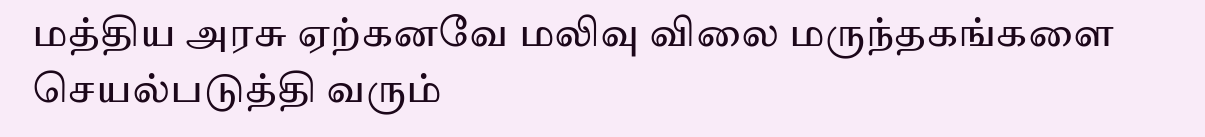மத்திய அரசு ஏற்கனவே மலிவு விலை மருந்தகங்களை செயல்படுத்தி வரும்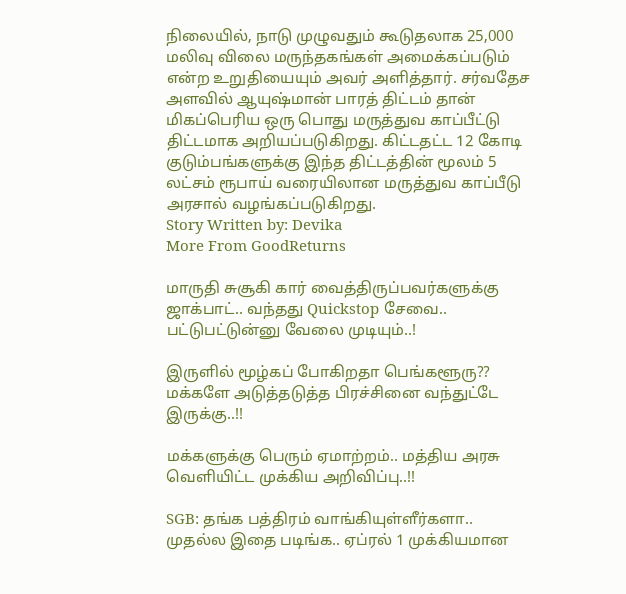நிலையில், நாடு முழுவதும் கூடுதலாக 25,000 மலிவு விலை மருந்தகங்கள் அமைக்கப்படும் என்ற உறுதியையும் அவர் அளித்தார். சர்வதேச அளவில் ஆயுஷ்மான் பாரத் திட்டம் தான் மிகப்பெரிய ஒரு பொது மருத்துவ காப்பீட்டு திட்டமாக அறியப்படுகிறது. கிட்டதட்ட 12 கோடி குடும்பங்களுக்கு இந்த திட்டத்தின் மூலம் 5 லட்சம் ரூபாய் வரையிலான மருத்துவ காப்பீடு அரசால் வழங்கப்படுகிறது.
Story Written by: Devika
More From GoodReturns

மாருதி சுசூகி கார் வைத்திருப்பவர்களுக்கு ஜாக்பாட்.. வந்தது Quickstop சேவை.. பட்டுபட்டுன்னு வேலை முடியும்..!

இருளில் மூழ்கப் போகிறதா பெங்களூரு?? மக்களே அடுத்தடுத்த பிரச்சினை வந்துட்டே இருக்கு..!!

மக்களுக்கு பெரும் ஏமாற்றம்.. மத்திய அரசு வெளியிட்ட முக்கிய அறிவிப்பு..!!

SGB: தங்க பத்திரம் வாங்கியுள்ளீர்களா.. முதல்ல இதை படிங்க.. ஏப்ரல் 1 முக்கியமான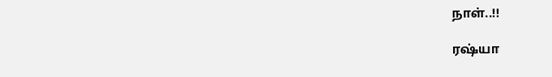நாள்..!!

ரஷ்யா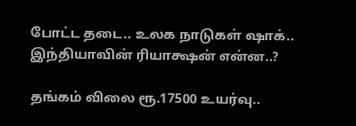போட்ட தடை.. உலக நாடுகள் ஷாக்.. இந்தியாவின் ரியாக்ஷன் என்ன..?

தங்கம் விலை ரூ.17500 உயர்வு..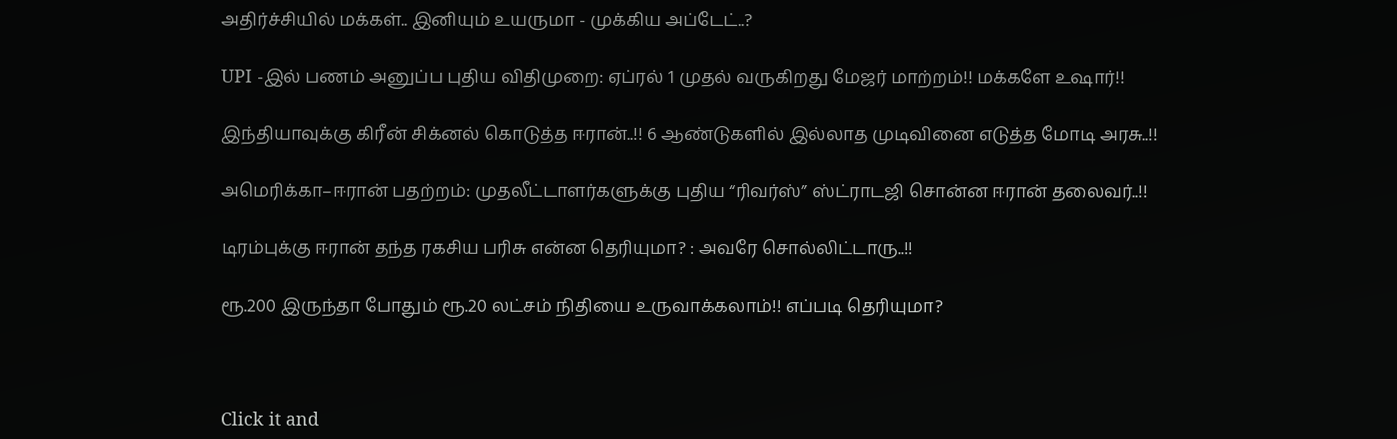அதிர்ச்சியில் மக்கள்.. இனியும் உயருமா - முக்கிய அப்டேட்..?

UPI -இல் பணம் அனுப்ப புதிய விதிமுறை: ஏப்ரல் 1 முதல் வருகிறது மேஜர் மாற்றம்!! மக்களே உஷார்!!

இந்தியாவுக்கு கிரீன் சிக்னல் கொடுத்த ஈரான்..!! 6 ஆண்டுகளில் இல்லாத முடிவினை எடுத்த மோடி அரசு..!!

அமெரிக்கா–ஈரான் பதற்றம்: முதலீட்டாளர்களுக்கு புதிய “ரிவர்ஸ்” ஸ்ட்ராடஜி சொன்ன ஈரான் தலைவர்..!!

டிரம்புக்கு ஈரான் தந்த ரகசிய பரிசு என்ன தெரியுமா? : அவரே சொல்லிட்டாரு..!!

ரூ.200 இருந்தா போதும் ரூ.20 லட்சம் நிதியை உருவாக்கலாம்!! எப்படி தெரியுமா?



Click it and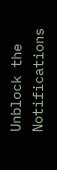Unblock the Notifications